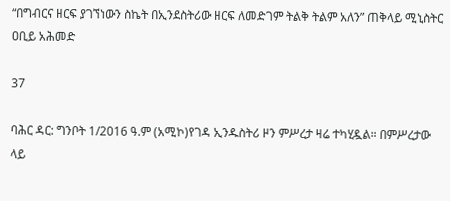“በግብርና ዘርፍ ያገኘነውን ስኬት በኢንደስትሪው ዘርፍ ለመድገም ትልቅ ትልም አለን” ጠቅላይ ሚኒስትር ዐቢይ አሕመድ

37

ባሕር ዳር: ግንቦት 1/2016 ዓ.ም (አሚኮ)የገዳ ኢንዱስትሪ ዞን ምሥረታ ዛሬ ተካሂዷል። በምሥረታው ላይ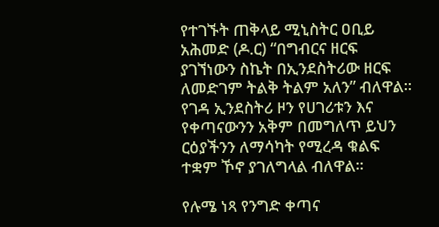የተገኙት ጠቅላይ ሚኒስትር ዐቢይ አሕመድ (ዶ.ር) “በግብርና ዘርፍ ያገኘነውን ስኬት በኢንደስትሪው ዘርፍ ለመድገም ትልቅ ትልም አለን” ብለዋል። የገዳ ኢንደስትሪ ዞን የሀገሪቱን እና የቀጣናውንን አቅም በመግለጥ ይህን ርዕያችንን ለማሳካት የሚረዳ ቁልፍ ተቋም ኾኖ ያገለግላል ብለዋል።

የሉሜ ነጻ የንግድ ቀጣና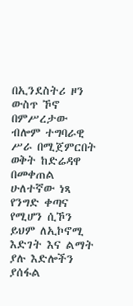በኢንደስትሪ ዞን ውስጥ ኾኖ በምሥረታው ብሎም ተግባራዊ ሥራ በሚጀምርበት ወቅት ከድሬዳዋ በመቀጠል ሁለተኛው ነጻ የንግድ ቀጣና የሚሆን ሲኾን ይህም ለኢኮኖሚ እድገት እና ልማት ያሉ እድሎችን ያሰፋል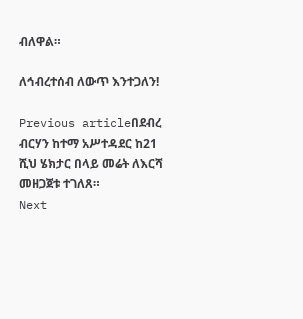ብለዋል።

ለኅብረተሰብ ለውጥ እንተጋለን!

Previous articleበደብረ ብርሃን ከተማ አሥተዳደር ከ21 ሺህ ሄክታር በላይ መሬት ለእርሻ መዘጋጀቱ ተገለጸ።
Next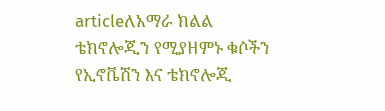articleለአማራ ክልል ቴክኖሎጂን የሚያዘምኑ ቁሶችን የኢኖቬሽን እና ቴክኖሎጂ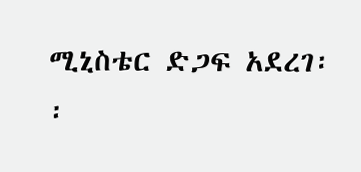ሚኒስቴር ድጋፍ አደረገ፡፡